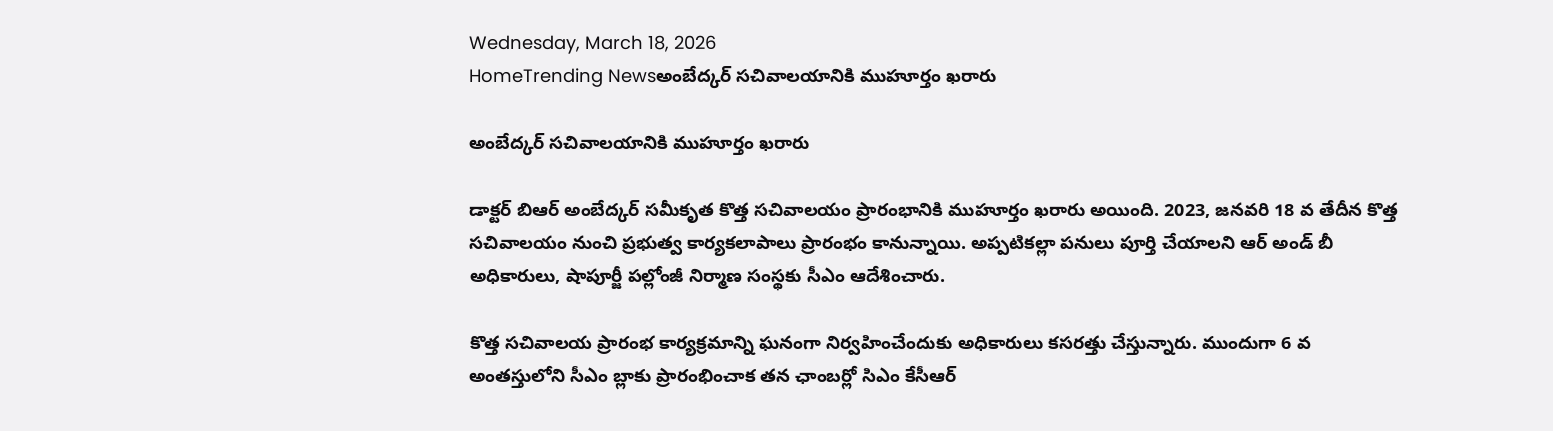Wednesday, March 18, 2026
HomeTrending Newsఅంబేద్కర్ సచివాలయానికి ముహూర్తం ఖరారు

అంబేద్కర్ సచివాలయానికి ముహూర్తం ఖరారు

డాక్టర్ బిఆర్ అంబేద్కర్ సమీకృత కొత్త సచివాలయం ప్రారంభానికి ముహూర్తం ఖరారు అయింది. 2023, జనవరి 18 వ తేదీన కొత్త సచివాలయం నుంచి ప్రభుత్వ కార్యకలాపాలు ప్రారంభం కానున్నాయి. అప్పటికల్లా పనులు పూర్తి చేయాలని ఆర్ అండ్ బీ అధికారులు, షాపూర్జీ పల్లోంజీ నిర్మాణ సంస్థకు సీఎం ఆదేశించారు.

కొత్త సచివాలయ ప్రారంభ కార్యక్రమాన్ని ఘనంగా నిర్వహించేందుకు అధికారులు కసరత్తు చేస్తున్నారు. ముందుగా 6 వ అంతస్తులోని సీఎం బ్లాకు ప్రారంభించాక తన ఛాంబర్లో సిఎం కేసీఆర్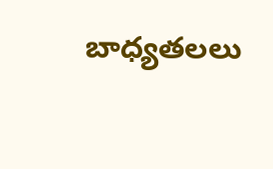బాధ్యతలలు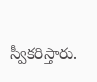స్వీకరిస్తారు.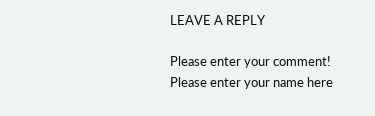LEAVE A REPLY

Please enter your comment!
Please enter your name here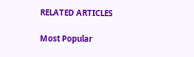RELATED ARTICLES

Most Popular